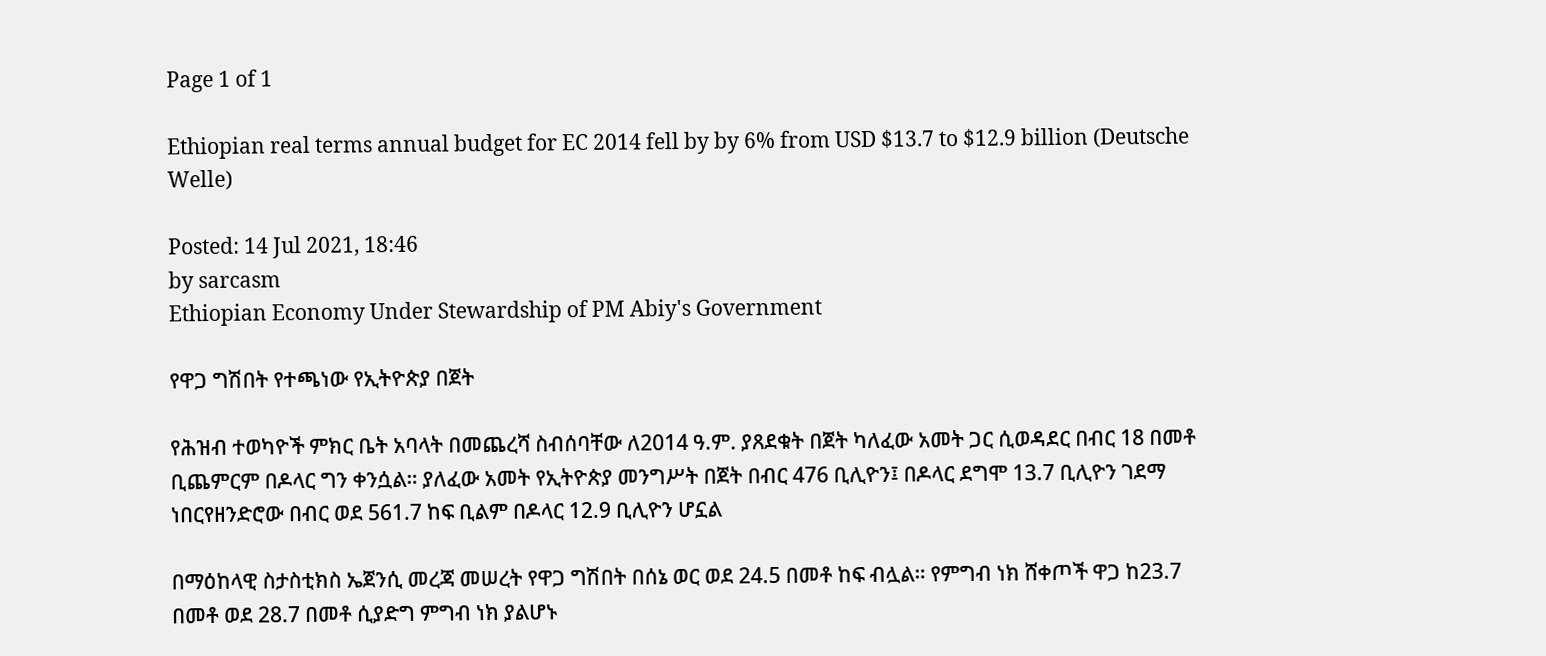Page 1 of 1

Ethiopian real terms annual budget for EC 2014 fell by by 6% from USD $13.7 to $12.9 billion (Deutsche Welle)

Posted: 14 Jul 2021, 18:46
by sarcasm
Ethiopian Economy Under Stewardship of PM Abiy's Government

የዋጋ ግሽበት የተጫነው የኢትዮጵያ በጀት

የሕዝብ ተወካዮች ምክር ቤት አባላት በመጨረሻ ስብሰባቸው ለ2014 ዓ.ም. ያጸደቁት በጀት ካለፈው አመት ጋር ሲወዳደር በብር 18 በመቶ ቢጨምርም በዶላር ግን ቀንሷል። ያለፈው አመት የኢትዮጵያ መንግሥት በጀት በብር 476 ቢሊዮን፤ በዶላር ደግሞ 13.7 ቢሊዮን ገደማ ነበርየዘንድሮው በብር ወደ 561.7 ከፍ ቢልም በዶላር 12.9 ቢሊዮን ሆኗል

በማዕከላዊ ስታስቲክስ ኤጀንሲ መረጃ መሠረት የዋጋ ግሽበት በሰኔ ወር ወደ 24.5 በመቶ ከፍ ብሏል። የምግብ ነክ ሸቀጦች ዋጋ ከ23.7 በመቶ ወደ 28.7 በመቶ ሲያድግ ምግብ ነክ ያልሆኑ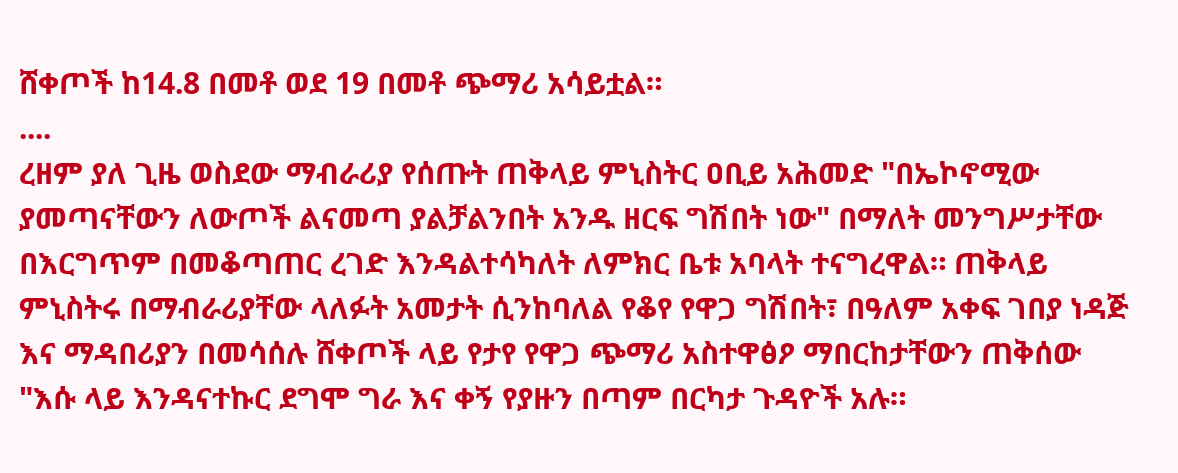ሸቀጦች ከ14.8 በመቶ ወደ 19 በመቶ ጭማሪ አሳይቷል።
....
ረዘም ያለ ጊዜ ወስደው ማብራሪያ የሰጡት ጠቅላይ ምኒስትር ዐቢይ አሕመድ "በኤኮኖሚው ያመጣናቸውን ለውጦች ልናመጣ ያልቻልንበት አንዱ ዘርፍ ግሽበት ነው" በማለት መንግሥታቸው በእርግጥም በመቆጣጠር ረገድ እንዳልተሳካለት ለምክር ቤቱ አባላት ተናግረዋል። ጠቅላይ ምኒስትሩ በማብራሪያቸው ላለፉት አመታት ሲንከባለል የቆየ የዋጋ ግሽበት፣ በዓለም አቀፍ ገበያ ነዳጅ እና ማዳበሪያን በመሳሰሉ ሸቀጦች ላይ የታየ የዋጋ ጭማሪ አስተዋፅዖ ማበርከታቸውን ጠቅሰው "እሱ ላይ እንዳናተኩር ደግሞ ግራ እና ቀኝ የያዙን በጣም በርካታ ጉዳዮች አሉ።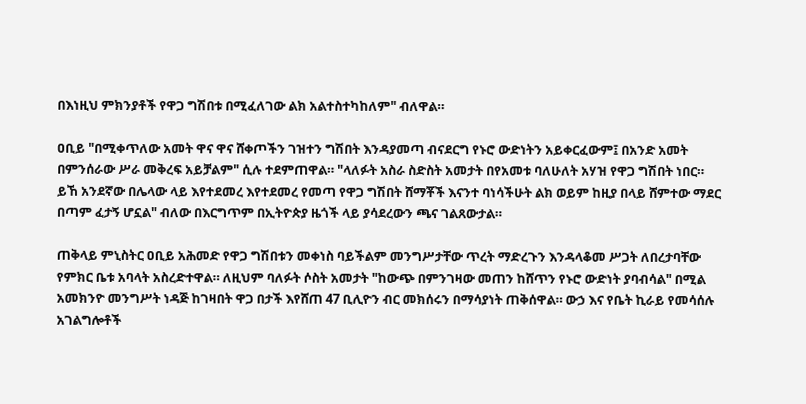በእነዚህ ምክንያቶች የዋጋ ግሽበቱ በሚፈለገው ልክ አልተስተካከለም" ብለዋል።

ዐቢይ "በሚቀጥለው አመት ዋና ዋና ሸቀጦችን ገዝተን ግሽበት እንዳያመጣ ብናደርግ የኑሮ ውድነትን አይቀርፈውም፤ በአንድ አመት በምንሰራው ሥራ መቅረፍ አይቻልም" ሲሉ ተደምጠዋል። "ላለፉት አስራ ስድስት አመታት በየአመቱ ባለሁለት አሃዝ የዋጋ ግሽበት ነበር። ይኸ አንደኛው በሌላው ላይ እየተደመረ እየተደመረ የመጣ የዋጋ ግሽበት ሸማቾች እናንተ ባነሳችሁት ልክ ወይም ከዚያ በላይ ሸምተው ማደር በጣም ፈታኝ ሆኗል" ብለው በእርግጥም በኢትዮጵያ ዜጎች ላይ ያሳደረውን ጫና ገልጸውታል።

ጠቅላይ ምኒስትር ዐቢይ አሕመድ የዋጋ ግሽበቱን መቀነስ ባይችልም መንግሥታቸው ጥረት ማድረጉን እንዳላቆመ ሥጋት ለበረታባቸው የምክር ቤቱ አባላት አስረድተዋል። ለዚህም ባለፉት ሶስት አመታት "ከውጭ በምንገዛው መጠን ከሸጥን የኑሮ ውድነት ያባብሳል" በሚል አመክንዮ መንግሥት ነዳጅ ከገዛበት ዋጋ በታች እየሸጠ 47 ቢሊዮን ብር መክሰሩን በማሳያነት ጠቅሰዋል። ውኃ እና የቤት ኪራይ የመሳሰሉ አገልግሎቶች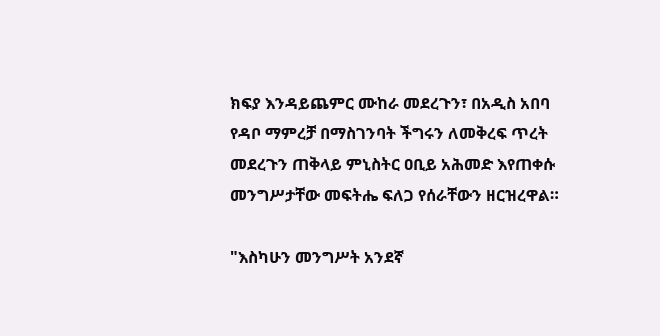ክፍያ እንዳይጨምር ሙከራ መደረጉን፣ በአዲስ አበባ የዳቦ ማምረቻ በማስገንባት ችግሩን ለመቅረፍ ጥረት መደረጉን ጠቅላይ ምኒስትር ዐቢይ አሕመድ እየጠቀሱ መንግሥታቸው መፍትሔ ፍለጋ የሰራቸውን ዘርዝረዋል።

"እስካሁን መንግሥት አንደኛ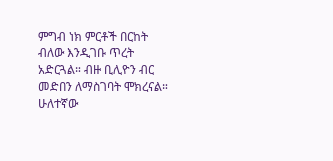ምግብ ነክ ምርቶች በርከት ብለው እንዲገቡ ጥረት አድርጓል። ብዙ ቢሊዮን ብር መድበን ለማስገባት ሞክረናል። ሁለተኛው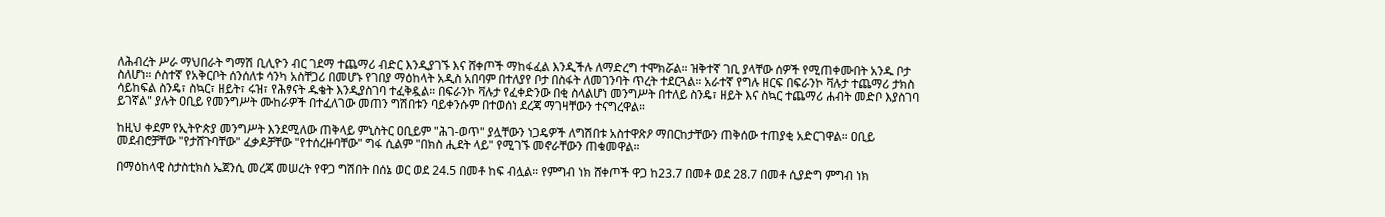ለሕብረት ሥራ ማህበራት ግማሽ ቢሊዮን ብር ገደማ ተጨማሪ ብድር እንዲያገኙ እና ሸቀጦች ማከፋፈል እንዲችሉ ለማድረግ ተሞክሯል። ዝቅተኛ ገቢ ያላቸው ሰዎች የሚጠቀሙበት አንዱ ቦታ ስለሆነ። ሶስተኛ የአቅርቦት ሰንሰለቱ ሳንካ አስቸጋሪ በመሆኑ የገበያ ማዕከላት አዲስ አበባም በተለያየ ቦታ በስፋት ለመገንባት ጥረት ተደርጓል። አራተኛ የግሉ ዘርፍ በፍራንኮ ቫሉታ ተጨማሪ ታክስ ሳይከፍል ስንዴ፣ ስኳር፣ ዘይት፣ ሩዝ፣ የሕፃናት ዱቄት እንዲያስገባ ተፈቅዷል። በፍራንኮ ቫሉታ የፈቀድንው በቂ ስላልሆነ መንግሥት በተለይ ስንዴ፣ ዘይት እና ስኳር ተጨማሪ ሐብት መድቦ እያስገባ ይገኛል" ያሉት ዐቢይ የመንግሥት ሙከራዎች በተፈለገው መጠን ግሽበቱን ባይቀንሱም በተወሰነ ደረጃ ማገዛቸውን ተናግረዋል።

ከዚህ ቀደም የኢትዮጵያ መንግሥት እንደሚለው ጠቅላይ ምኒስትር ዐቢይም "ሕገ-ወጥ" ያሏቸውን ነጋዴዎች ለግሽበቱ አስተዋጽዖ ማበርከታቸውን ጠቅሰው ተጠያቂ አድርገዋል። ዐቢይ መደብሮቻቸው "የታሸጉባቸው" ፈቃዶቻቸው "የተሰረዙባቸው" ግፋ ሲልም "በክስ ሒደት ላይ" የሚገኙ መኖራቸውን ጠቁመዋል።

በማዕከላዊ ስታስቲክስ ኤጀንሲ መረጃ መሠረት የዋጋ ግሽበት በሰኔ ወር ወደ 24.5 በመቶ ከፍ ብሏል። የምግብ ነክ ሸቀጦች ዋጋ ከ23.7 በመቶ ወደ 28.7 በመቶ ሲያድግ ምግብ ነክ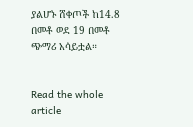ያልሆኑ ሸቀጦች ከ14.8 በመቶ ወደ 19 በመቶ ጭማሪ አሳይቷል።


Read the whole article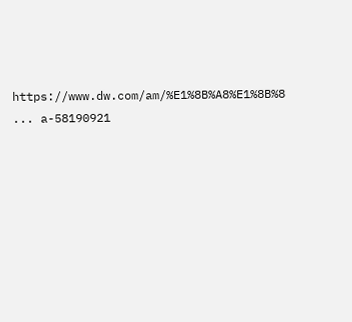https://www.dw.com/am/%E1%8B%A8%E1%8B%8 ... a-58190921